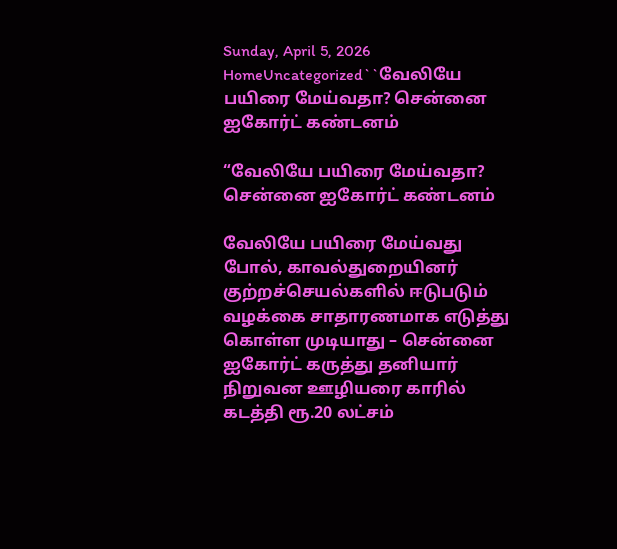Sunday, April 5, 2026
HomeUncategorized``வேலியே பயிரை மேய்வதா? சென்னை ஐகோர்ட் கண்டனம்

“வேலியே பயிரை மேய்வதா? சென்னை ஐகோர்ட் கண்டனம்

வேலியே பயிரை மேய்வது போல், காவல்துறையினர் குற்றச்செயல்களில் ஈடுபடும் வழக்கை சாதாரணமாக எடுத்து கொள்ள முடியாது – சென்னை ஐகோர்ட் கருத்து தனியார் நிறுவன ஊழியரை காரில் கடத்தி ரூ.20 லட்சம்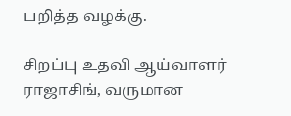பறித்த வழக்கு.

சிறப்பு உதவி ஆய்வாளர் ராஜாசிங், வருமான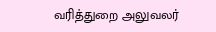வரித்துறை அலுவலர்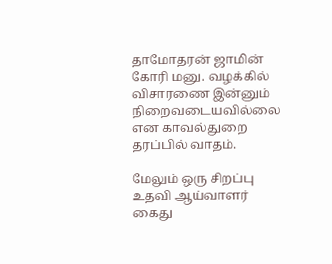தாமோதரன் ஜாமின் கோரி மனு. வழக்கில் விசாரணை இன்னும் நிறைவடையவில்லை என காவல்துறை தரப்பில் வாதம்.

மேலும் ஒரு சிறப்பு உதவி ஆய்வாளர் கைது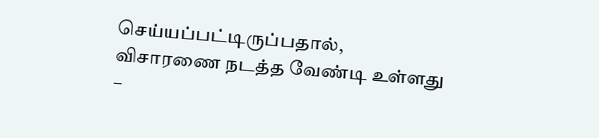செய்யப்பட்டிருப்பதால், விசாரணை நடத்த வேண்டி உள்ளது –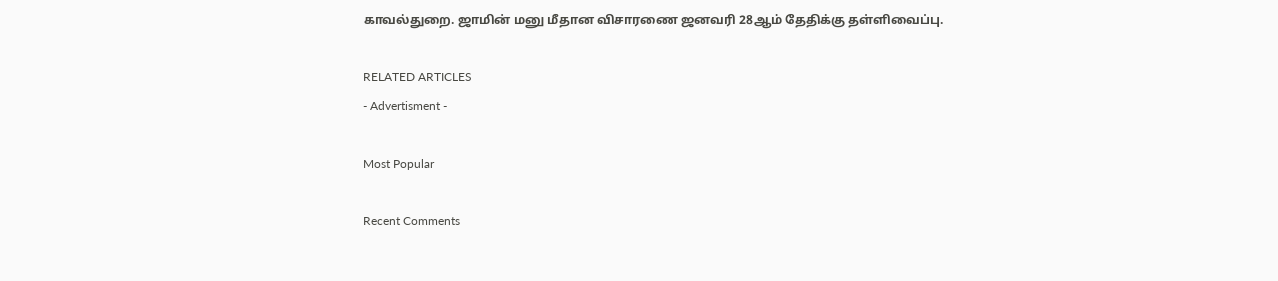காவல்துறை. ஜாமின் மனு மீதான விசாரணை ஜனவரி 28ஆம் தேதிக்கு தள்ளிவைப்பு.

RELATED ARTICLES
- Advertisment -

Most Popular

Recent Comments